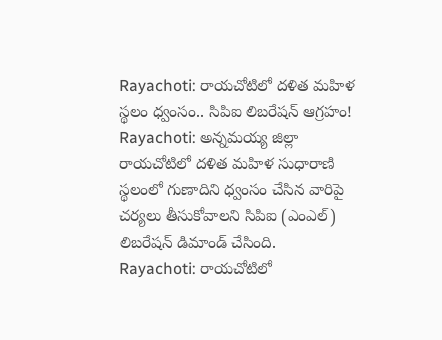Rayachoti: రాయచోటిలో దళిత మహిళ స్థలం ధ్వంసం.. సిపిఐ లిబరేషన్ ఆగ్రహం!
Rayachoti: అన్నమయ్య జిల్లా రాయచోటిలో దళిత మహిళ సుధారాణి స్థలంలో గుణాదిని ధ్వంసం చేసిన వారిపై చర్యలు తీసుకోవాలని సిపిఐ (ఎంఎల్) లిబరేషన్ డిమాండ్ చేసింది.
Rayachoti: రాయచోటిలో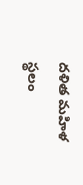దళిత మహిళ స్థలం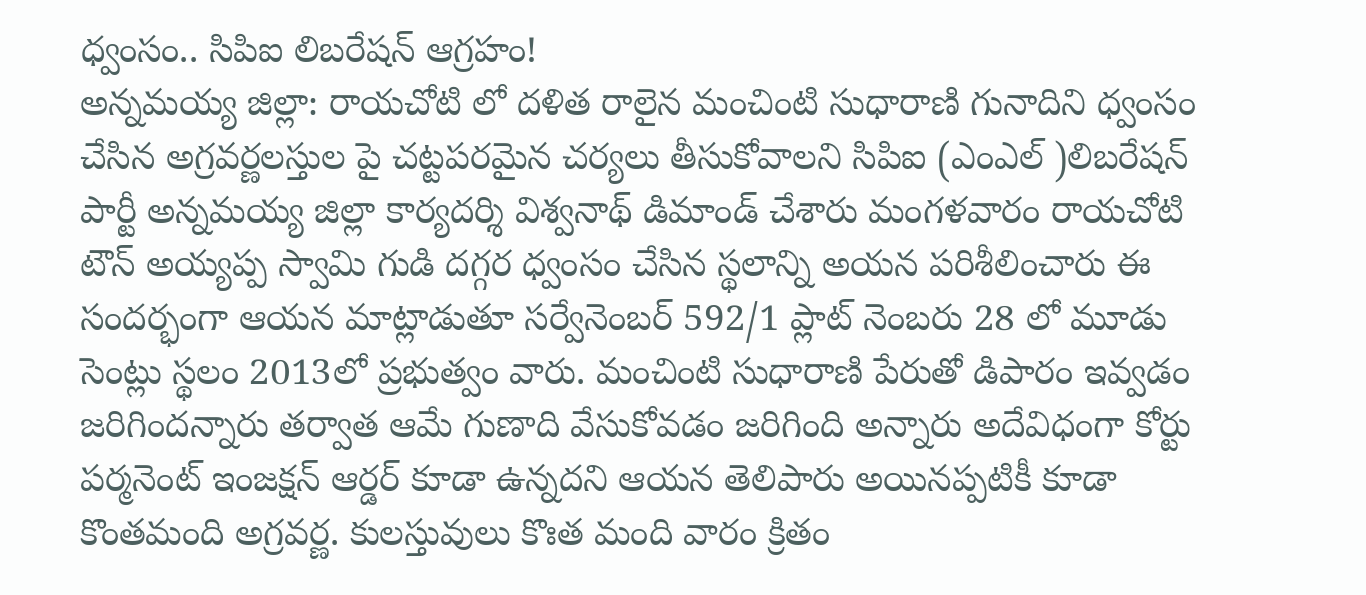ధ్వంసం.. సిపిఐ లిబరేషన్ ఆగ్రహం!
అన్నమయ్య జిల్లా: రాయచోటి లో దళిత రాలైన మంచింటి సుధారాణి గునాదిని ధ్వంసం చేసిన అగ్రవర్ణలస్తుల పై చట్టపరమైన చర్యలు తీసుకోవాలని సిపిఐ (ఎంఎల్ )లిబరేషన్ పార్టీ అన్నమయ్య జిల్లా కార్యదర్శి విశ్వనాథ్ డిమాండ్ చేశారు మంగళవారం రాయచోటి టౌన్ అయ్యప్ప స్వామి గుడి దగ్గర ధ్వంసం చేసిన స్థలాన్ని అయన పరిశీలించారు ఈ సందర్భంగా ఆయన మాట్లాడుతూ సర్వేనెంబర్ 592/1 ప్లాట్ నెంబరు 28 లో మూడు సెంట్లు స్థలం 2013లో ప్రభుత్వం వారు. మంచింటి సుధారాణి పేరుతో డిపారం ఇవ్వడం జరిగిందన్నారు తర్వాత ఆమే గుణాది వేసుకోవడం జరిగింది అన్నారు అదేవిధంగా కోర్టు పర్మనెంట్ ఇంజక్షన్ ఆర్డర్ కూడా ఉన్నదని ఆయన తెలిపారు అయినప్పటికీ కూడా కొంతమంది అగ్రవర్ణ. కులస్తువులు కొఃత మంది వారం క్రితం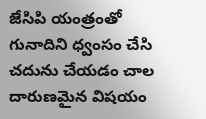జేసిపి యంత్రంతో గునాదిని ధ్వంసం చేసి చదును చేయడం చాల దారుణమైన విషయం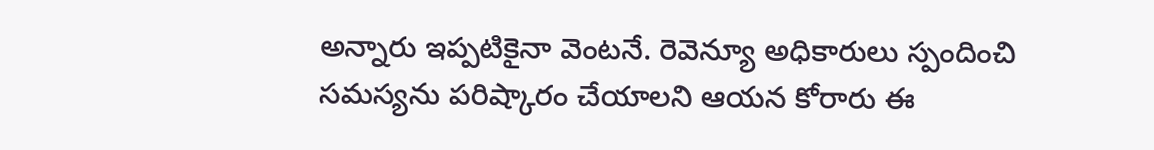అన్నారు ఇప్పటికైనా వెంటనే. రెవెన్యూ అధికారులు స్పందించి సమస్యను పరిష్కారం చేయాలని ఆయన కోరారు ఈ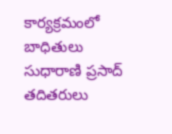కార్యక్రమంలో బాధితులు సుధారాణి ప్రసాద్ తదితరులు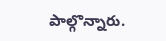పాల్గొన్నారు.